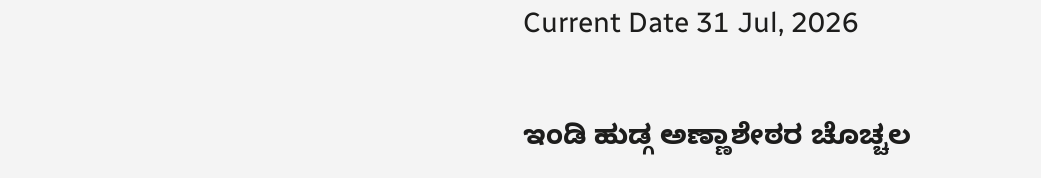Current Date 31 Jul, 2026

ಇಂಡಿ ಹುಡ್ಗ ಅಣ್ಣಾಶೇಠರ ಚೊಚ್ಚಲ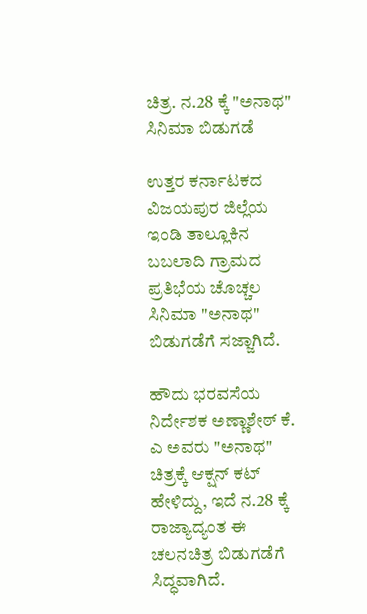ಚಿತ್ರ. ನ.28 ಕ್ಕೆ "ಅನಾಥ" ಸಿನಿಮಾ ಬಿಡುಗಡೆ

ಉತ್ತರ ಕರ್ನಾಟಕದ ವಿಜಯಪುರ ಜಿಲ್ಲೆಯ ಇಂಡಿ ತಾಲ್ಲೂಕಿನ ಬಬಲಾದಿ ಗ್ರಾಮದ ಪ್ರತಿಭೆಯ ಚೊಚ್ಚಲ ಸಿನಿಮಾ "ಅನಾಥ" ಬಿಡುಗಡೆಗೆ ಸಜ್ಜಾಗಿದೆ.

ಹೌದು ಭರವಸೆಯ ನಿರ್ದೇಶಕ ಅಣ್ಣಾಶೇಠ್ ಕೆ. ಎ ಅವರು "ಅನಾಥ" ಚಿತ್ರಕ್ಕೆ ಆಕ್ಷನ್ ಕಟ್ ಹೇಳಿದ್ದು, ಇದೆ ನ.28 ಕ್ಕೆ ರಾಜ್ಯಾದ್ಯಂತ ಈ ಚಲನಚಿತ್ರ ಬಿಡುಗಡೆಗೆ ಸಿದ್ಧವಾಗಿದೆ.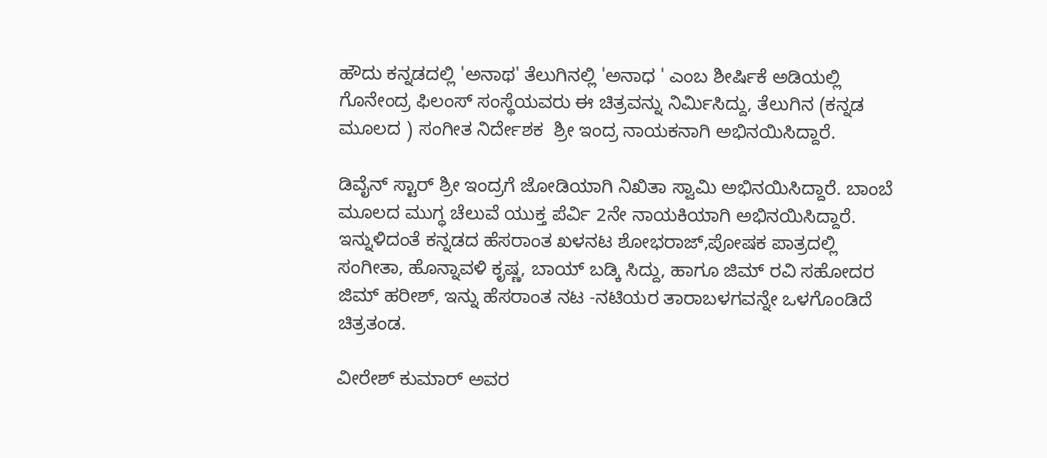ಹೌದು ಕನ್ನಡದಲ್ಲಿ 'ಅನಾಥ' ತೆಲುಗಿನಲ್ಲಿ 'ಅನಾಧ ' ಎಂಬ ಶೀರ್ಷಿಕೆ ಅಡಿಯಲ್ಲಿ ಗೊನೇಂದ್ರ ಫಿಲಂಸ್ ಸಂಸ್ಥೆಯವರು ಈ ಚಿತ್ರವನ್ನು ನಿರ್ಮಿಸಿದ್ದು, ತೆಲುಗಿನ (ಕನ್ನಡ ಮೂಲದ ) ಸಂಗೀತ ನಿರ್ದೇಶಕ  ಶ್ರೀ ಇಂದ್ರ ನಾಯಕನಾಗಿ ಅಭಿನಯಿಸಿದ್ದಾರೆ.

ಡಿವೈನ್ ಸ್ಟಾರ್ ಶ್ರೀ ಇಂದ್ರಗೆ ಜೋಡಿಯಾಗಿ ನಿಖಿತಾ ಸ್ವಾಮಿ ಅಭಿನಯಿಸಿದ್ದಾರೆ. ಬಾಂಬೆ ಮೂಲದ ಮುಗ್ಧ ಚೆಲುವೆ ಯುಕ್ತ ಪೆರ್ವಿ 2ನೇ ನಾಯಕಿಯಾಗಿ ಅಭಿನಯಿಸಿದ್ದಾರೆ. ಇನ್ನುಳಿದಂತೆ ಕನ್ನಡದ ಹೆಸರಾಂತ ಖಳನಟ ಶೋಭರಾಜ್,ಪೋಷಕ ಪಾತ್ರದಲ್ಲಿ ಸಂಗೀತಾ, ಹೊನ್ನಾವಳಿ ಕೃಷ್ಣ, ಬಾಯ್ ಬಡ್ಕಿ ಸಿದ್ದು, ಹಾಗೂ ಜಿಮ್ ರವಿ ಸಹೋದರ ಜಿಮ್ ಹರೀಶ್, ಇನ್ನು ಹೆಸರಾಂತ ನಟ -ನಟಿಯರ ತಾರಾಬಳಗವನ್ನೇ ಒಳಗೊಂಡಿದೆ ಚಿತ್ರತಂಡ.

ವೀರೇಶ್ ಕುಮಾರ್ ಅವರ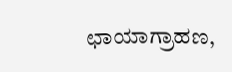ಛಾಯಾಗ್ರಾಹಣ,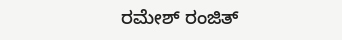ರಮೇಶ್ ರಂಜಿತ್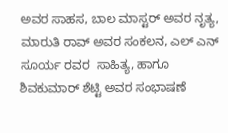ಅವರ ಸಾಹಸ, ಬಾಲ ಮಾಸ್ಟರ್ ಅವರ ನೃತ್ಯ, ಮಾರುತಿ ರಾವ್ ಅವರ ಸಂಕಲನ, ಎಲ್ ಎನ್ ಸೂರ್ಯ ರವರ  ಸಾಹಿತ್ಯ, ಹಾಗೂ ಶಿವಕುಮಾರ್ ಶೆಟ್ಟಿ ಅವರ ಸಂಭಾಷಣೆ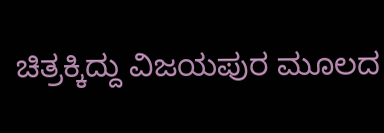ಚಿತ್ರಕ್ಕಿದ್ದು ವಿಜಯಪುರ ಮೂಲದ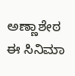ಅಣ್ಣಾಶೇಠ ಈ ಸಿನಿಮಾ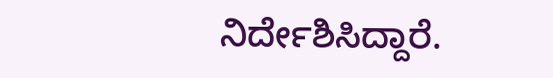ನಿರ್ದೇಶಿಸಿದ್ದಾರೆ.